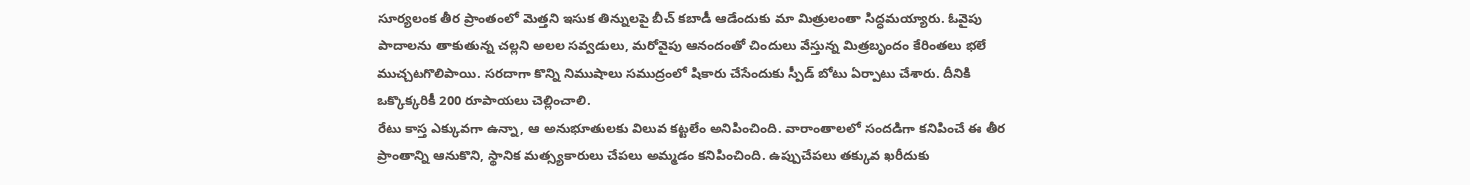సూర్యలంక తీర ప్రాంతంలో మెత్తని ఇసుక తిన్నులపై బీచ్ కబాడీ ఆడేందుకు మా మిత్రులంతా సిద్ధమయ్యారు. ఓవైపు పాదాలను తాకుతున్న చల్లని అలల సవ్వడులు, మరోవైపు ఆనందంతో చిందులు వేస్తున్న మిత్రబృందం కేరింతలు భలే ముచ్చటగొలిపాయి. సరదాగా కొన్ని నిముషాలు సముద్రంలో షికారు చేసేందుకు స్పీడ్ బోటు ఏర్పాటు చేశారు. దీనికి ఒక్కొక్కరికీ 200 రూపాయలు చెల్లించాలి.
రేటు కాస్త ఎక్కువగా ఉన్నా, ఆ అనుభూతులకు విలువ కట్టలేం అనిపించింది. వారాంతాలలో సందడిగా కనిపించే ఈ తీర ప్రాంతాన్ని ఆనుకొని, స్థానిక మత్స్యకారులు చేపలు అమ్మడం కనిపించింది. ఉప్పుచేపలు తక్కువ ఖరీదుకు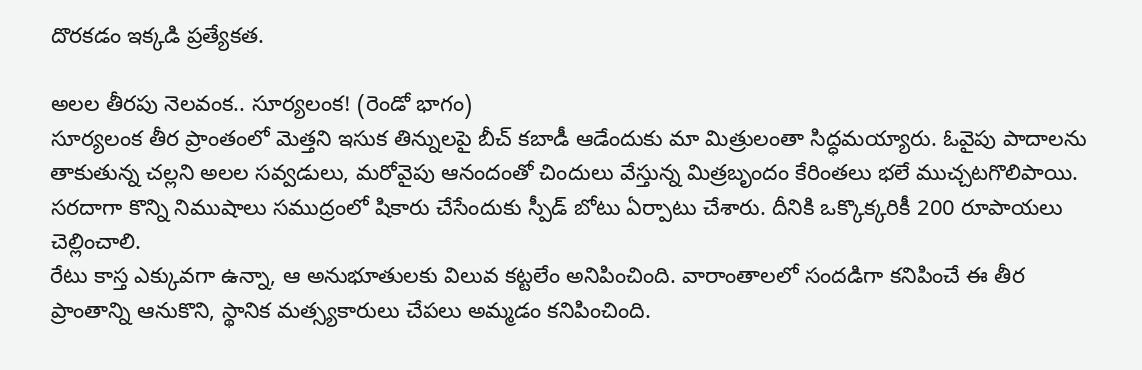దొరకడం ఇక్కడి ప్రత్యేకత.

అలల తీరపు నెలవంక.. సూర్యలంక! (రెండో భాగం)
సూర్యలంక తీర ప్రాంతంలో మెత్తని ఇసుక తిన్నులపై బీచ్ కబాడీ ఆడేందుకు మా మిత్రులంతా సిద్ధమయ్యారు. ఓవైపు పాదాలను తాకుతున్న చల్లని అలల సవ్వడులు, మరోవైపు ఆనందంతో చిందులు వేస్తున్న మిత్రబృందం కేరింతలు భలే ముచ్చటగొలిపాయి. సరదాగా కొన్ని నిముషాలు సముద్రంలో షికారు చేసేందుకు స్పీడ్ బోటు ఏర్పాటు చేశారు. దీనికి ఒక్కొక్కరికీ 200 రూపాయలు చెల్లించాలి.
రేటు కాస్త ఎక్కువగా ఉన్నా, ఆ అనుభూతులకు విలువ కట్టలేం అనిపించింది. వారాంతాలలో సందడిగా కనిపించే ఈ తీర ప్రాంతాన్ని ఆనుకొని, స్థానిక మత్స్యకారులు చేపలు అమ్మడం కనిపించింది.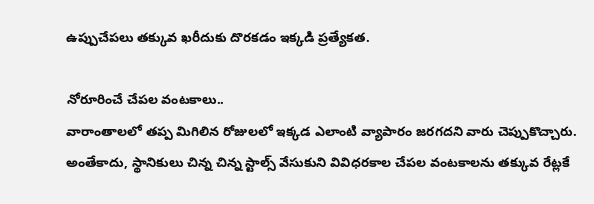ఉప్పుచేపలు తక్కువ ఖరీదుకు దొరకడం ఇక్కడి ప్రత్యేకత.

నోరూరించే చేపల వంటకాలు..
వారాంతాలలో తప్ప మిగిలిన రోజులలో ఇక్కడ ఎలాంటి వ్యాపారం జరగదని వారు చెప్పుకొచ్చారు. అంతేకాదు, స్థానికులు చిన్న చిన్న స్టాల్స్ వేసుకుని వివిధరకాల చేపల వంటకాలను తక్కువ రేట్లకే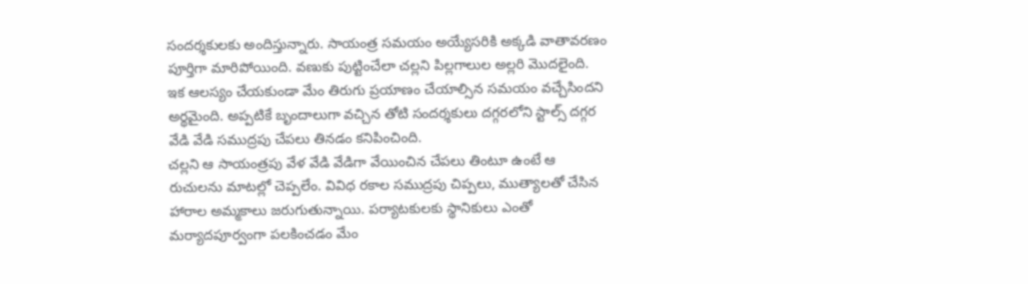సందర్శకులకు అందిస్తున్నారు. సాయంత్ర సమయం అయ్యేసరికి అక్కడి వాతావరణం పూర్తిగా మారిపోయింది. వణుకు పుట్టించేలా చల్లని పిల్లగాలుల అల్లరి మొదలైంది. ఇక ఆలస్యం చేయకుండా మేం తిరుగు ప్రయాణం చేయాల్సిన సమయం వచ్చేసిందని అర్థమైంది. అప్పటికే బృందాలుగా వచ్చిన తోటి సందర్శకులు దగ్గరలోని స్టాల్స్ దగ్గర వేడి వేడి సముద్రపు చేపలు తినడం కనిపించింది.
చల్లని ఆ సాయంత్రపు వేళ వేడి వేడిగా వేయించిన చేపలు తింటూ ఉంటే ఆ రుచులను మాటల్లో చెప్పలేం. వివిధ రకాల సముద్రపు చిప్పలు, ముత్యాలతో చేసిన హారాల అమ్మకాలు జరుగుతున్నాయి. పర్యాటకులకు స్థానికులు ఎంతో మర్యాదపూర్వంగా పలకించడం మేం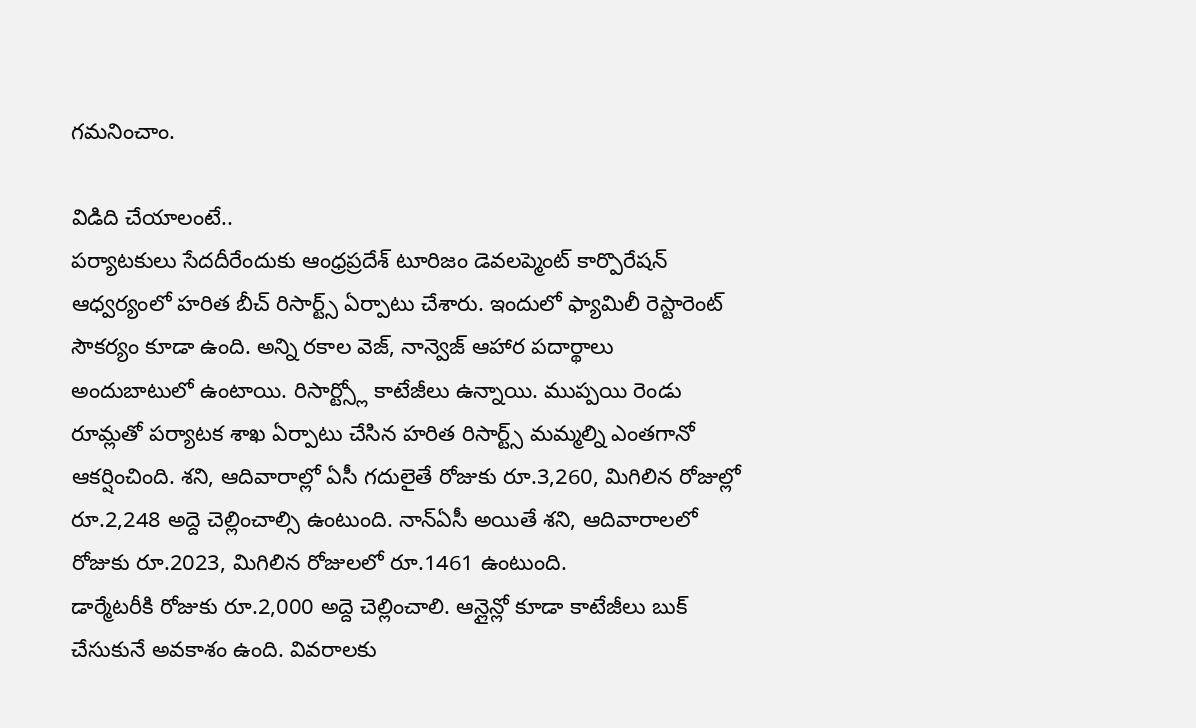గమనించాం.

విడిది చేయాలంటే..
పర్యాటకులు సేదదీరేందుకు ఆంధ్రప్రదేశ్ టూరిజం డెవలప్మెంట్ కార్పొరేషన్ ఆధ్వర్యంలో హరిత బీచ్ రిసార్ట్స్ ఏర్పాటు చేశారు. ఇందులో ఫ్యామిలీ రెస్టారెంట్ సౌకర్యం కూడా ఉంది. అన్ని రకాల వెజ్, నాన్వెజ్ ఆహార పదార్థాలు అందుబాటులో ఉంటాయి. రిసార్ట్స్లో కాటేజీలు ఉన్నాయి. ముప్పయి రెండు రూమ్లతో పర్యాటక శాఖ ఏర్పాటు చేసిన హరిత రిసార్ట్స్ మమ్మల్ని ఎంతగానో ఆకర్షించింది. శని, ఆదివారాల్లో ఏసీ గదులైతే రోజుకు రూ.3,260, మిగిలిన రోజుల్లో రూ.2,248 అద్దె చెల్లించాల్సి ఉంటుంది. నాన్ఏసీ అయితే శని, ఆదివారాలలో రోజుకు రూ.2023, మిగిలిన రోజులలో రూ.1461 ఉంటుంది.
డార్మేటరీకి రోజుకు రూ.2,000 అద్దె చెల్లించాలి. ఆన్లైన్లో కూడా కాటేజీలు బుక్ చేసుకునే అవకాశం ఉంది. వివరాలకు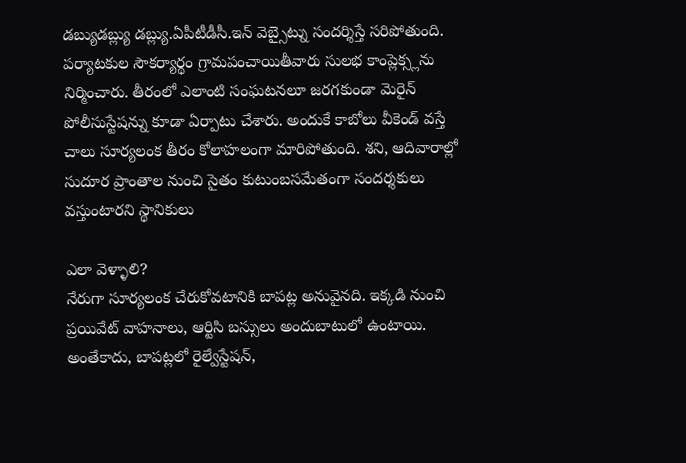డబ్యుడబ్ల్యు డబ్ల్యు.ఏపీటీడీసీ.ఇన్ వెబ్సైట్ను సందర్శిస్తే సరిపోతుంది. పర్యాటకుల సౌకర్యార్థం గ్రామపంచాయితీవారు సులభ కాంప్లెక్స్లను నిర్మించారు. తీరంలో ఎలాంటి సంఘటనలూ జరగకుండా మెరైన్ పోలీసుస్టేషన్ను కూడా ఏర్పాటు చేశారు. అందుకే కాబోలు వీకెండ్ వస్తే చాలు సూర్యలంక తీరం కోలాహలంగా మారిపోతుంది. శని, ఆదివారాల్లో సుదూర ప్రాంతాల నుంచి సైతం కుటుంబసమేతంగా సందర్శకులు వస్తుంటారని స్థానికులు

ఎలా వెళ్ళాలి?
నేరుగా సూర్యలంక చేరుకోవటానికి బాపట్ల అనువైనది. ఇక్కడి నుంచి ప్రయివేట్ వాహనాలు, ఆర్టిసి బస్సులు అందుబాటులో ఉంటాయి. అంతేకాదు, బాపట్లలో రైల్వేస్టేషన్,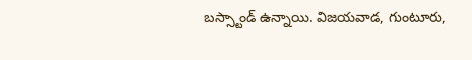బస్స్టాండ్ ఉన్నాయి. విజయవాడ, గుంటూరు,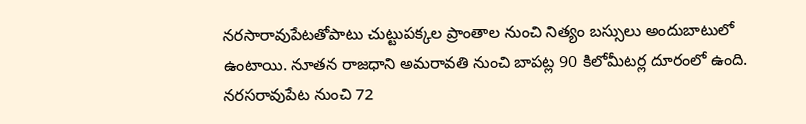నరసారావుపేటతోపాటు చుట్టుపక్కల ప్రాంతాల నుంచి నిత్యం బస్సులు అందుబాటులో ఉంటాయి. నూతన రాజధాని అమరావతి నుంచి బాపట్ల 90 కిలోమీటర్ల దూరంలో ఉంది.
నరసరావుపేట నుంచి 72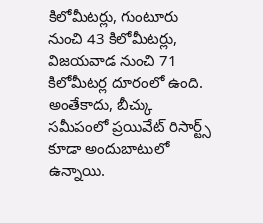కిలోమీటర్లు, గుంటూరు నుంచి 43 కిలోమీటర్లు, విజయవాడ నుంచి 71 కిలోమీటర్ల దూరంలో ఉంది. అంతేకాదు, బీచ్కు సమీపంలో ప్రయివేట్ రిసార్ట్స్ కూడా అందుబాటులో ఉన్నాయి.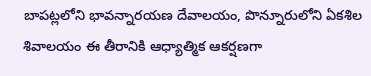బాపట్లలోని భావన్నారయణ దేవాలయం, పొన్నూరులోని ఏకశిల శివాలయం ఈ తీరానికి ఆధ్యాత్మిక ఆకర్షణగా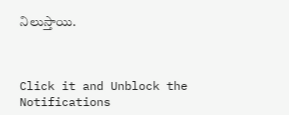నిలుస్తాయి.



Click it and Unblock the Notifications